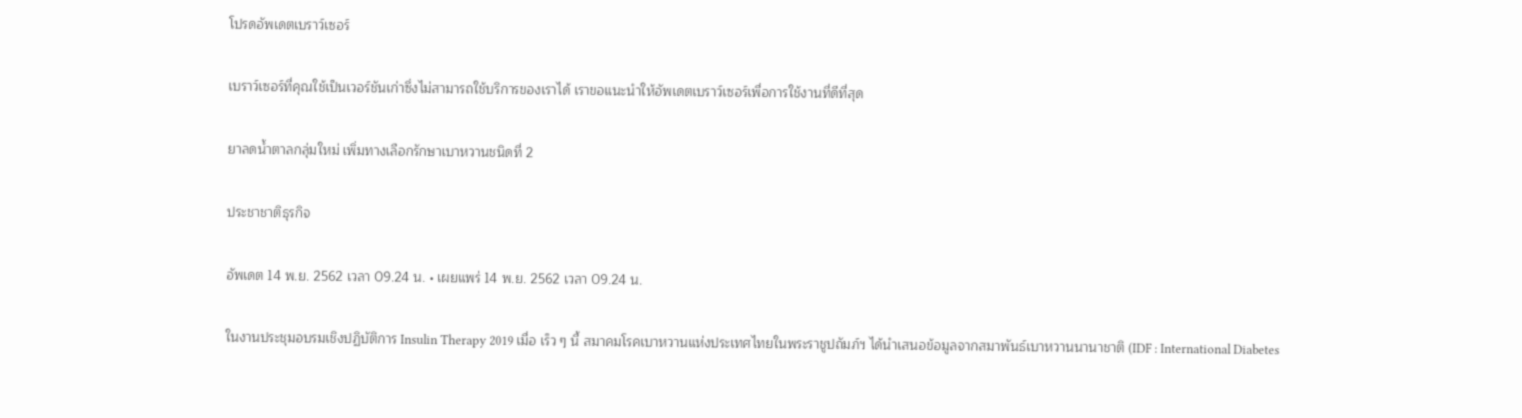โปรดอัพเดตเบราว์เซอร์

เบราว์เซอร์ที่คุณใช้เป็นเวอร์ชันเก่าซึ่งไม่สามารถใช้บริการของเราได้ เราขอแนะนำให้อัพเดตเบราว์เซอร์เพื่อการใช้งานที่ดีที่สุด

ยาลดน้ำตาลกลุ่มใหม่ เพิ่มทางเลือกรักษาเบาหวานชนิดที่ 2

ประชาชาติธุรกิจ

อัพเดต 14 พ.ย. 2562 เวลา 09.24 น. • เผยแพร่ 14 พ.ย. 2562 เวลา 09.24 น.

ในงานประชุมอบรมเชิงปฏิบัติการ Insulin Therapy 2019 เมื่อ เร็ว ๆ นี้ สมาคมโรคเบาหวานแห่งประเทศไทยในพระราชูปถัมภ์ฯ ได้นำเสนอข้อมูลจากสมาพันธ์เบาหวานนานาชาติ (IDF : International Diabetes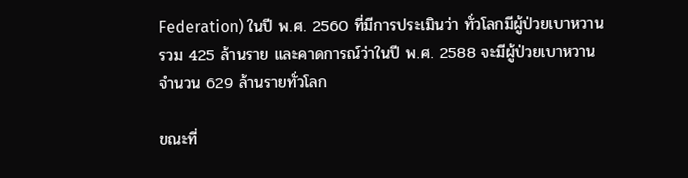Federation) ในปี พ.ศ. 2560 ที่มีการประเมินว่า ทั่วโลกมีผู้ป่วยเบาหวานรวม 425 ล้านราย และคาดการณ์ว่าในปี พ.ศ. 2588 จะมีผู้ป่วยเบาหวานจำนวน 629 ล้านรายทั่วโลก

ขณะที่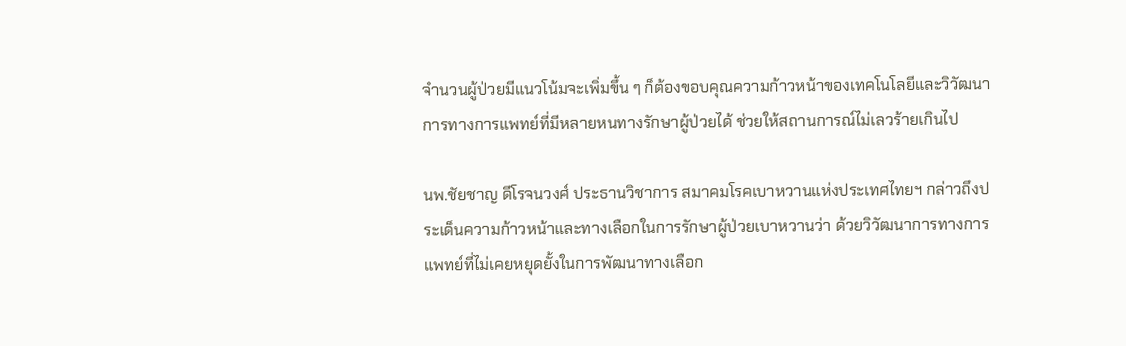จำนวนผู้ป่วยมีแนวโน้มจะเพิ่มขึ้น ๆ ก็ต้องขอบคุณความก้าวหน้าของเทคโนโลยีและวิวัฒนาการทางการแพทย์ที่มีหลายหนทางรักษาผู้ป่วยได้ ช่วยให้สถานการณ์ไม่เลวร้ายเกินไป

นพ.ชัยชาญ ดีโรจนวงศ์ ประธานวิชาการ สมาคมโรคเบาหวานแห่งประเทศไทยฯ กล่าวถึงประเด็นความก้าวหน้าและทางเลือกในการรักษาผู้ป่วยเบาหวานว่า ด้วยวิวัฒนาการทางการแพทย์ที่ไม่เคยหยุดยั้งในการพัฒนาทางเลือก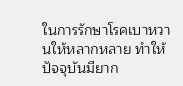ในการรักษาโรคเบาหวานให้หลากหลาย ทำให้ปัจจุบันมียาก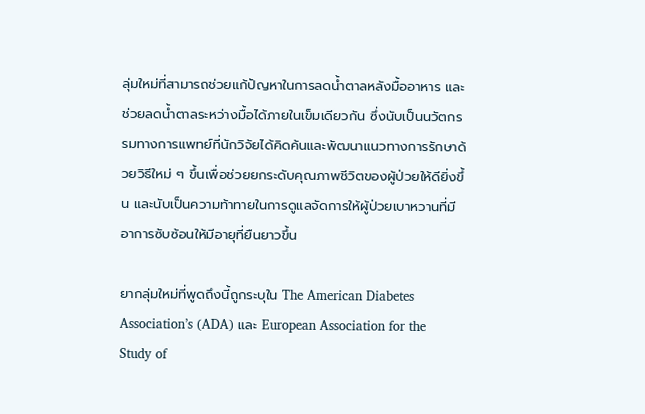ลุ่มใหม่ที่สามารถช่วยแก้ปัญหาในการลดน้ำตาลหลังมื้ออาหาร และช่วยลดน้ำตาลระหว่างมื้อได้ภายในเข็มเดียวกัน ซึ่งนับเป็นนวัตกรรมทางการแพทย์ที่นักวิจัยได้คิดค้นและพัฒนาแนวทางการรักษาด้วยวิธีใหม่ ๆ ขึ้นเพื่อช่วยยกระดับคุณภาพชีวิตของผู้ป่วยให้ดียิ่งขึ้น และนับเป็นความท้าทายในการดูแลจัดการให้ผู้ป่วยเบาหวานที่มีอาการซับซ้อนให้มีอายุที่ยืนยาวขึ้น

ยากลุ่มใหม่ที่พูดถึงนี้ถูกระบุใน The American Diabetes Association’s (ADA) และ European Association for the Study of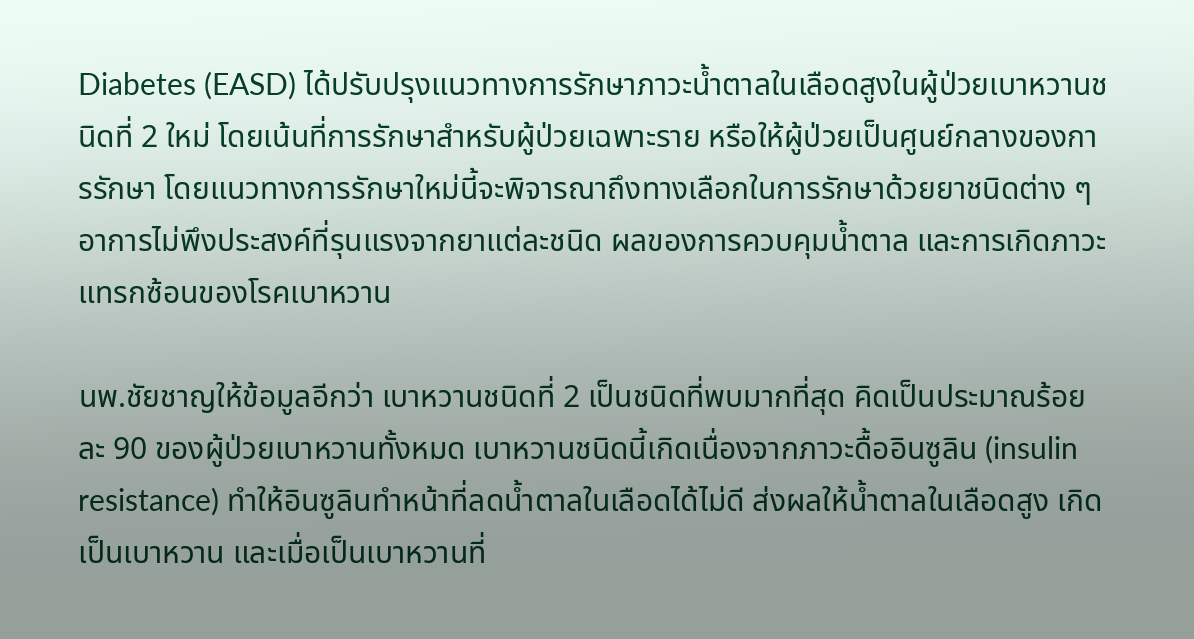Diabetes (EASD) ได้ปรับปรุงแนวทางการรักษาภาวะน้ำตาลในเลือดสูงในผู้ป่วยเบาหวานชนิดที่ 2 ใหม่ โดยเน้นที่การรักษาสำหรับผู้ป่วยเฉพาะราย หรือให้ผู้ป่วยเป็นศูนย์กลางของการรักษา โดยแนวทางการรักษาใหม่นี้จะพิจารณาถึงทางเลือกในการรักษาด้วยยาชนิดต่าง ๆ อาการไม่พึงประสงค์ที่รุนแรงจากยาแต่ละชนิด ผลของการควบคุมน้ำตาล และการเกิดภาวะแทรกซ้อนของโรคเบาหวาน

นพ.ชัยชาญให้ข้อมูลอีกว่า เบาหวานชนิดที่ 2 เป็นชนิดที่พบมากที่สุด คิดเป็นประมาณร้อยละ 90 ของผู้ป่วยเบาหวานทั้งหมด เบาหวานชนิดนี้เกิดเนื่องจากภาวะดื้ออินซูลิน (insulin resistance) ทำให้อินซูลินทำหน้าที่ลดน้ำตาลในเลือดได้ไม่ดี ส่งผลให้น้ำตาลในเลือดสูง เกิดเป็นเบาหวาน และเมื่อเป็นเบาหวานที่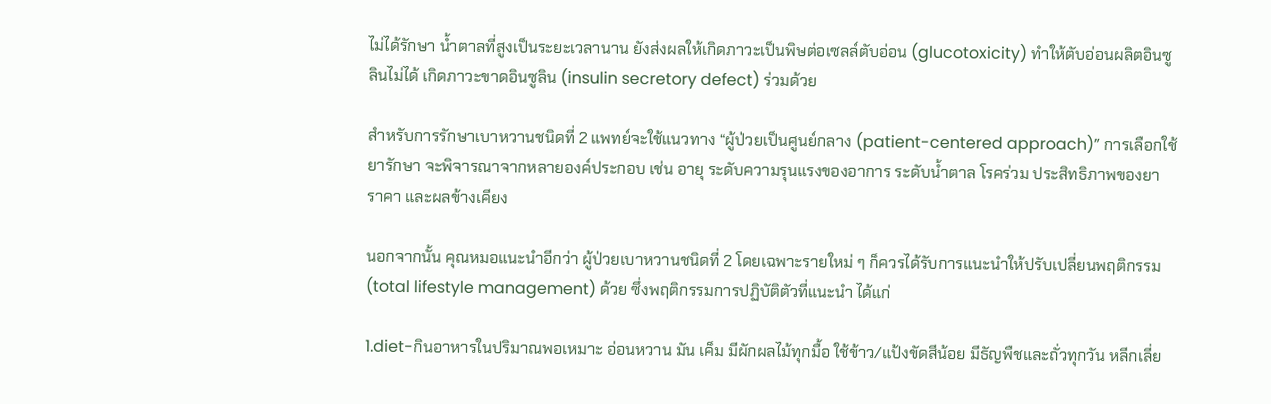ไม่ได้รักษา น้ำตาลที่สูงเป็นระยะเวลานาน ยังส่งผลให้เกิดภาวะเป็นพิษต่อเซลล์ตับอ่อน (glucotoxicity) ทำให้ตับอ่อนผลิตอินซูลินไม่ได้ เกิดภาวะขาดอินซูลิน (insulin secretory defect) ร่วมด้วย

สำหรับการรักษาเบาหวานชนิดที่ 2 แพทย์จะใช้แนวทาง “ผู้ป่วยเป็นศูนย์กลาง (patient-centered approach)” การเลือกใช้ยารักษา จะพิจารณาจากหลายองค์ประกอบ เช่น อายุ ระดับความรุนแรงของอาการ ระดับน้ำตาล โรคร่วม ประสิทธิภาพของยา ราคา และผลข้างเคียง

นอกจากนั้น คุณหมอแนะนำอีกว่า ผู้ป่วยเบาหวานชนิดที่ 2 โดยเฉพาะรายใหม่ ๆ ก็ควรได้รับการแนะนำให้ปรับเปลี่ยนพฤติกรรม (total lifestyle management) ด้วย ซึ่งพฤติกรรมการปฏิบัติตัวที่แนะนำ ได้แก่

1.diet-กินอาหารในปริมาณพอเหมาะ อ่อนหวาน มัน เค็ม มีผักผลไม้ทุกมื้อ ใช้ข้าว/แป้งขัดสีน้อย มีธัญพืชและถั่วทุกวัน หลีกเลี่ย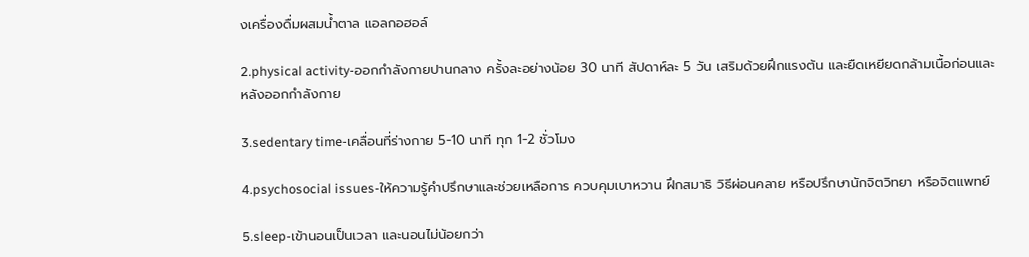งเครื่องดื่มผสมน้ำตาล แอลกอฮอล์

2.physical activity-ออกกำลังกายปานกลาง ครั้งละอย่างน้อย 30 นาที สัปดาห์ละ 5 วัน เสริมด้วยฝึกแรงต้น และยืดเหยียดกล้ามเนื้อก่อนและหลังออกกำลังกาย

3.sedentary time-เคลื่อนที่ร่างกาย 5-10 นาที ทุก 1-2 ชั่วโมง

4.psychosocial issues-ให้ความรู้คำปรึกษาและช่วยเหลือการ ควบคุมเบาหวาน ฝึกสมาธิ วิธีผ่อนคลาย หรือปรึกษานักจิตวิทยา หรือจิตแพทย์

5.sleep-เข้านอนเป็นเวลา และนอนไม่น้อยกว่า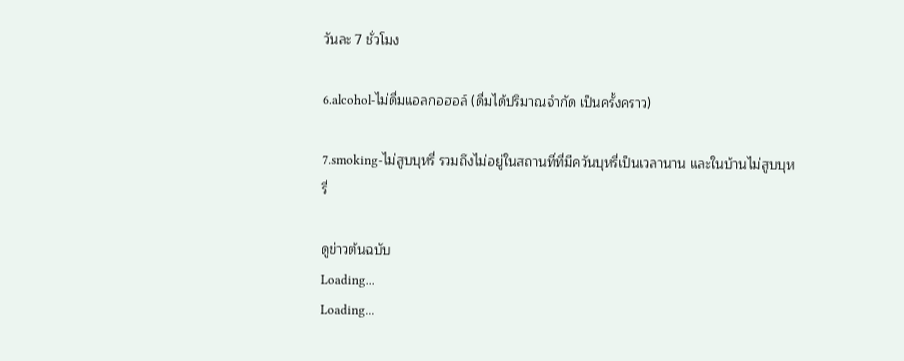วันละ 7 ชั่วโมง

6.alcohol-ไม่ดื่มแอลกอฮอล์ (ดื่มได้ปริมาณจำกัด เป็นครั้งคราว)

7.smoking-ไม่สูบบุหรี่ รวมถึงไม่อยู่ในสถานที่ที่มีควันบุหรี่เป็นเวลานาน และในบ้านไม่สูบบุหรี่

ดูข่าวต้นฉบับ
Loading...
Loading...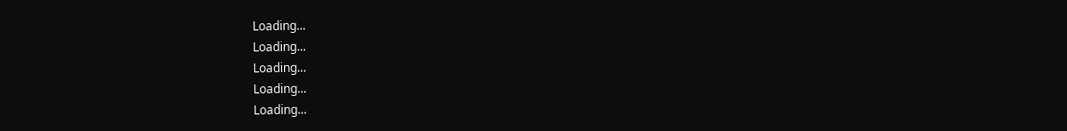Loading...
Loading...
Loading...
Loading...
Loading...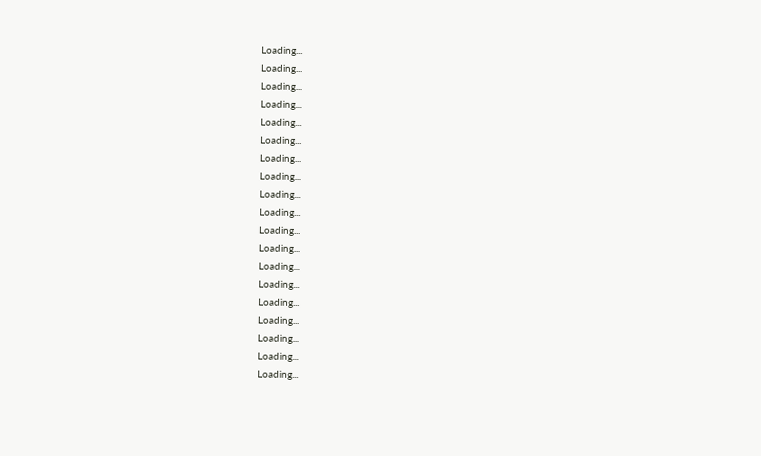Loading...
Loading...
Loading...
Loading...
Loading...
Loading...
Loading...
Loading...
Loading...
Loading...
Loading...
Loading...
Loading...
Loading...
Loading...
Loading...
Loading...
Loading...
Loading...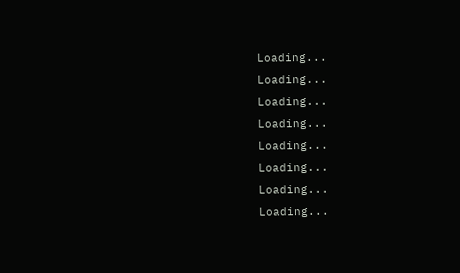Loading...
Loading...
Loading...
Loading...
Loading...
Loading...
Loading...
Loading...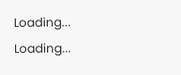Loading...
Loading...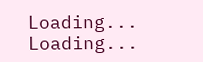Loading...
Loading...